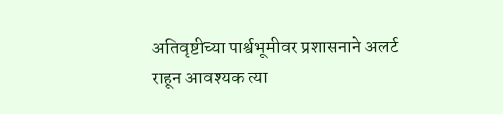अतिवृष्टीच्या पार्श्वभूमीवर प्रशासनाने अलर्ट राहून आवश्यक त्या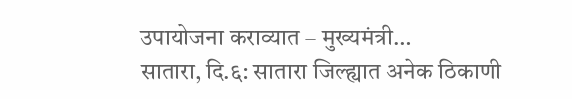उपायोजना कराव्यात – मुख्यमंत्री…
सातारा, दि.६: सातारा जिल्ह्यात अनेक ठिकाणी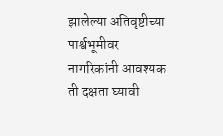झालेल्या अतिवृष्टीच्या पार्श्वभूमीवर नागरिकांनी आवश्यक ती दक्षता घ्यावी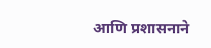आणि प्रशासनाने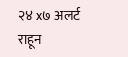२४ x७ अलर्ट राहून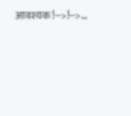आवश्यक!-->!-->…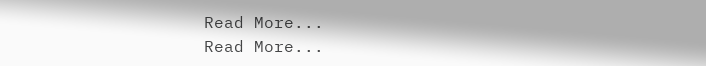Read More...
Read More...